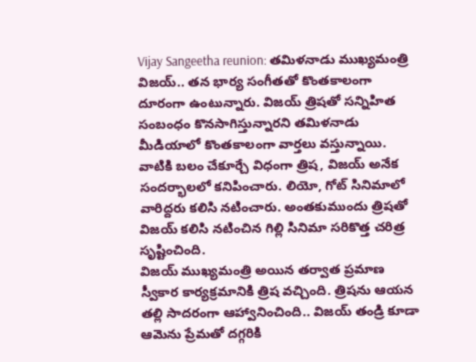Vijay Sangeetha reunion: తమిళనాడు ముఖ్యమంత్రి విజయ్.. తన భార్య సంగీతతో కొంతకాలంగా దూరంగా ఉంటున్నారు. విజయ్ త్రిషతో సన్నిహిత సంబంధం కొనసాగిస్తున్నారని తమిళనాడు మీడియాలో కొంతకాలంగా వార్తలు వస్తున్నాయి. వాటికి బలం చేకూర్చే విధంగా త్రిష, విజయ్ అనేక సందర్భాలలో కనిపించారు. లియో, గోట్ సినిమాలో వారిద్దరు కలిసి నటించారు. అంతకుముందు త్రిషతో విజయ్ కలిసి నటించిన గిల్లి సినిమా సరికొత్త చరిత్ర సృష్టించింది.
విజయ్ ముఖ్యమంత్రి అయిన తర్వాత ప్రమాణ స్వీకార కార్యక్రమానికి త్రిష వచ్చింది. త్రిషను ఆయన తల్లి సాదరంగా ఆహ్వానించింది.. విజయ్ తండ్రి కూడా ఆమెను ప్రేమతో దగ్గరికి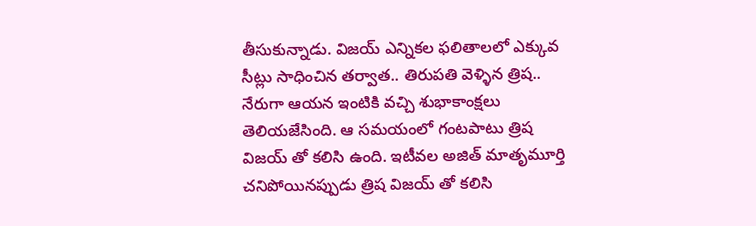తీసుకున్నాడు. విజయ్ ఎన్నికల ఫలితాలలో ఎక్కువ సీట్లు సాధించిన తర్వాత.. తిరుపతి వెళ్ళిన త్రిష.. నేరుగా ఆయన ఇంటికి వచ్చి శుభాకాంక్షలు తెలియజేసింది. ఆ సమయంలో గంటపాటు త్రిష విజయ్ తో కలిసి ఉంది. ఇటీవల అజిత్ మాతృమూర్తి చనిపోయినప్పుడు త్రిష విజయ్ తో కలిసి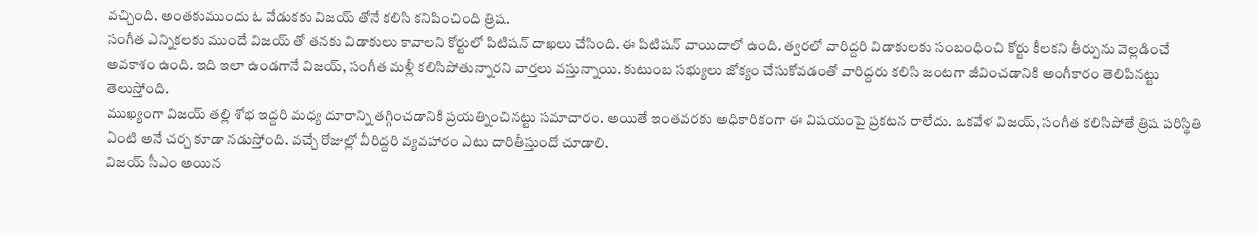వచ్చింది. అంతకుముందు ఓ వేడుకకు విజయ్ తోనే కలిసి కనిపించింది త్రిష.
సంగీత ఎన్నికలకు ముందే విజయ్ తో తనకు విడాకులు కావాలని కోర్టులో పిటిషన్ దాఖలు చేసింది. ఈ పిటిషన్ వాయిదాలో ఉంది. త్వరలో వారిద్దరి విడాకులకు సంబంధించి కోర్టు కీలకని తీర్పును వెల్లడించే అవకాశం ఉంది. ఇది ఇలా ఉండగానే విజయ్, సంగీత మళ్లీ కలిసిపోతున్నారని వార్తలు వస్తున్నాయి. కుటుంబ సభ్యులు జోక్యం చేసుకోవడంతో వారిద్దరు కలిసి జంటగా జీవించడానికి అంగీకారం తెలిపినట్టు తెలుస్తోంది.
ముఖ్యంగా విజయ్ తల్లి శోభ ఇద్దరి మధ్య దూరాన్ని తగ్గించడానికి ప్రయత్నించినట్టు సమాచారం. అయితే ఇంతవరకు అధికారికంగా ఈ విషయంపై ప్రకటన రాలేదు. ఒకవేళ విజయ్, సంగీత కలిసిపోతే త్రిష పరిస్థితి ఏంటి అనే చర్చ కూడా నడుస్తోంది. వచ్చే రోజుల్లో వీరిద్దరి వ్యవహారం ఎటు దారితీస్తుందో చూడాలి.
విజయ్ సీఎం అయిన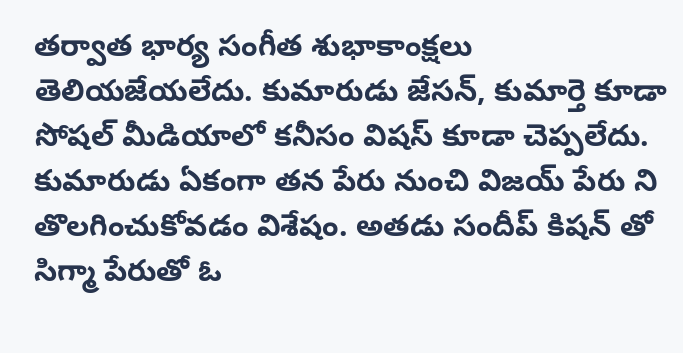తర్వాత భార్య సంగీత శుభాకాంక్షలు తెలియజేయలేదు. కుమారుడు జేసన్, కుమార్తె కూడా సోషల్ మీడియాలో కనీసం విషస్ కూడా చెప్పలేదు. కుమారుడు ఏకంగా తన పేరు నుంచి విజయ్ పేరు ని తొలగించుకోవడం విశేషం. అతడు సందీప్ కిషన్ తో సిగ్మా పేరుతో ఓ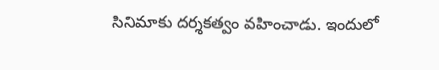సినిమాకు దర్శకత్వం వహించాడు. ఇందులో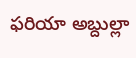ఫరియా అబ్దుల్లా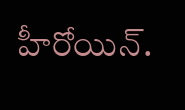హీరోయిన్.